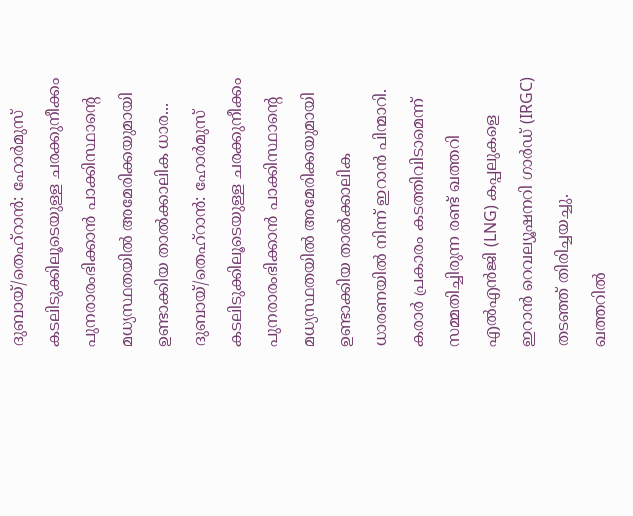ദുബായ്/തെഹ്റാൻ: ഹോർമുസ് കടലിടുക്കിലൂടെയുള്ള ചരക്കുനീക്കം പുനരാരംഭിക്കാൻ പാക്കിസ്ഥാൻ്റെ മധ്യസ്ഥതയിൽ അമേരിക്കയുമായി ഉണ്ടാക്കിയ താൽക്കാലിക ധാര...
ദുബായ്/തെഹ്റാൻ: ഹോർമുസ് കടലിടുക്കിലൂടെയുള്ള ചരക്കുനീക്കം പുനരാരംഭിക്കാൻ പാക്കിസ്ഥാൻ്റെ മധ്യസ്ഥതയിൽ അമേരിക്കയുമായി ഉണ്ടാക്കിയ താൽക്കാലിക ധാരണയിൽ നിന്ന് ഇറാൻ പിന്മാറി. കരാർ പ്രകാരം കടത്തിവിടാമെന്ന് സമ്മതിച്ചിരുന്ന രണ്ട് ഖത്തറി എൽഎൻജി (LNG) കപ്പലുകളെ ഇറാൻ റെവല്യൂഷനറി ഗാർഡ് (IRGC) തടഞ്ഞ് തിരിച്ചയച്ചു.
ഖത്തറിൽ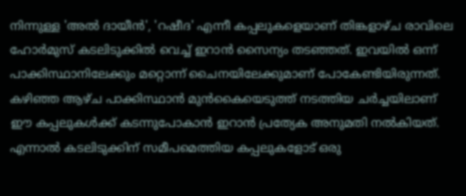നിന്നുള്ള 'അൽ ദായീൻ', 'റഷീദ' എന്നീ കപ്പലുകളെയാണ് തിങ്കളാഴ്ച രാവിലെ ഹോർമുസ് കടലിടുക്കിൽ വെച്ച് ഇറാൻ സൈന്യം തടഞ്ഞത്. ഇവയിൽ ഒന്ന് പാക്കിസ്ഥാനിലേക്കും മറ്റൊന്ന് ചൈനയിലേക്കുമാണ് പോകേണ്ടിയിരുന്നത്.
കഴിഞ്ഞ ആഴ്ച പാക്കിസ്ഥാൻ മുൻകൈയെടുത്ത് നടത്തിയ ചർച്ചയിലാണ് ഈ കപ്പലുകൾക്ക് കടന്നുപോകാൻ ഇറാൻ പ്രത്യേക അനുമതി നൽകിയത്. എന്നാൽ കടലിടുക്കിന് സമീപമെത്തിയ കപ്പലുകളോട് ഒരു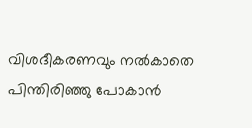വിശദീകരണവും നൽകാതെ പിന്തിരിഞ്ഞു പോകാൻ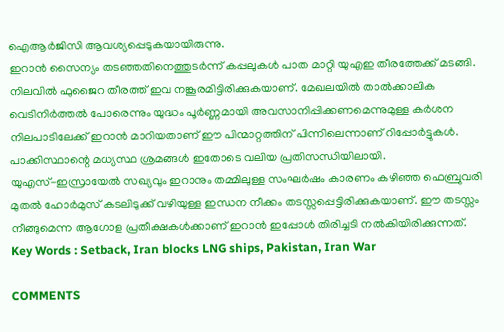ഐആർജിസി ആവശ്യപ്പെടുകയായിരുന്നു.
ഇറാൻ സൈന്യം തടഞ്ഞതിനെത്തുടർന്ന് കപ്പലുകൾ പാത മാറ്റി യുഎഇ തീരത്തേക്ക് മടങ്ങി. നിലവിൽ ഫുജൈറ തീരത്ത് ഇവ നങ്കൂരമിട്ടിരിക്കുകയാണ്. മേഖലയിൽ താൽക്കാലിക വെടിനിർത്തൽ പോരെന്നും യുദ്ധം പൂർണ്ണമായി അവസാനിപ്പിക്കണമെന്നുമുള്ള കർശന നിലപാടിലേക്ക് ഇറാൻ മാറിയതാണ് ഈ പിന്മാറ്റത്തിന് പിന്നിലെന്നാണ് റിപ്പോർട്ടുകൾ. പാക്കിസ്ഥാന്റെ മധ്യസ്ഥ ശ്രമങ്ങൾ ഇതോടെ വലിയ പ്രതിസന്ധിയിലായി.
യുഎസ്-ഇസ്രായേൽ സഖ്യവും ഇറാനും തമ്മിലുള്ള സംഘർഷം കാരണം കഴിഞ്ഞ ഫെബ്രുവരി മുതൽ ഹോർമുസ് കടലിടുക്ക് വഴിയുള്ള ഇന്ധന നീക്കം തടസ്സപ്പെട്ടിരിക്കുകയാണ്. ഈ തടസ്സം നീങ്ങുമെന്ന ആഗോള പ്രതീക്ഷകൾക്കാണ് ഇറാൻ ഇപ്പോൾ തിരിച്ചടി നൽകിയിരിക്കുന്നത്.
Key Words : Setback, Iran blocks LNG ships, Pakistan, Iran War

COMMENTS